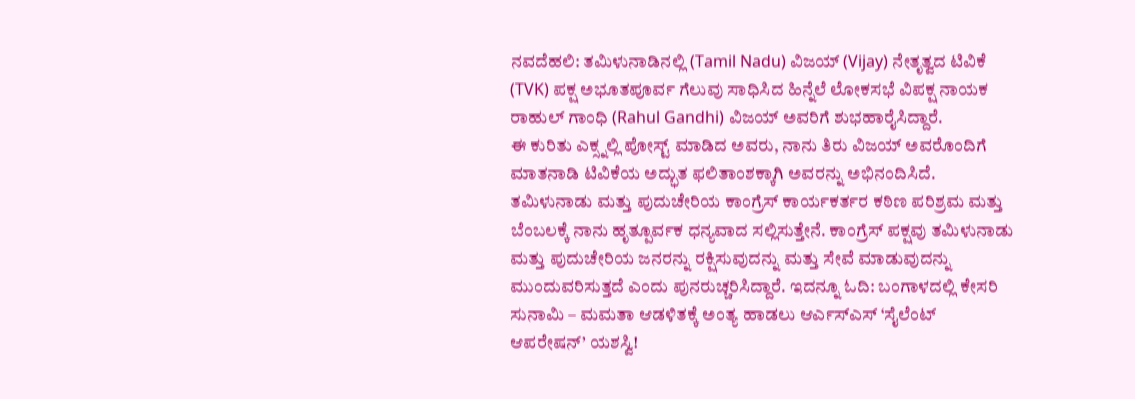ನವದೆಹಲಿ: ತಮಿಳುನಾಡಿನಲ್ಲಿ (Tamil Nadu) ವಿಜಯ್ (Vijay) ನೇತೃತ್ವದ ಟಿವಿಕೆ (TVK) ಪಕ್ಷ ಅಭೂತಪೂರ್ವ ಗೆಲುವು ಸಾಧಿಸಿದ ಹಿನ್ನೆಲೆ ಲೋಕಸಭೆ ವಿಪಕ್ಷ ನಾಯಕ ರಾಹುಲ್ ಗಾಂಧಿ (Rahul Gandhi) ವಿಜಯ್ ಅವರಿಗೆ ಶುಭಹಾರೈಸಿದ್ದಾರೆ.
ಈ ಕುರಿತು ಎಕ್ಸ್ನಲ್ಲಿ ಪೋಸ್ಟ್ ಮಾಡಿದ ಅವರು, ನಾನು ತಿರು ವಿಜಯ್ ಅವರೊಂದಿಗೆ ಮಾತನಾಡಿ ಟಿವಿಕೆಯ ಅದ್ಭುತ ಫಲಿತಾಂಶಕ್ಕಾಗಿ ಅವರನ್ನು ಅಭಿನಂದಿಸಿದೆ. ತಮಿಳುನಾಡು ಮತ್ತು ಪುದುಚೇರಿಯ ಕಾಂಗ್ರೆಸ್ ಕಾರ್ಯಕರ್ತರ ಕಠಿಣ ಪರಿಶ್ರಮ ಮತ್ತು ಬೆಂಬಲಕ್ಕೆ ನಾನು ಹೃತ್ಪೂರ್ವಕ ಧನ್ಯವಾದ ಸಲ್ಲಿಸುತ್ತೇನೆ. ಕಾಂಗ್ರೆಸ್ ಪಕ್ಷವು ತಮಿಳುನಾಡು ಮತ್ತು ಪುದುಚೇರಿಯ ಜನರನ್ನು ರಕ್ಷಿಸುವುದನ್ನು ಮತ್ತು ಸೇವೆ ಮಾಡುವುದನ್ನು ಮುಂದುವರಿಸುತ್ತದೆ ಎಂದು ಪುನರುಚ್ಚರಿಸಿದ್ದಾರೆ. ಇದನ್ನೂ ಓದಿ: ಬಂಗಾಳದಲ್ಲಿ ಕೇಸರಿ ಸುನಾಮಿ – ಮಮತಾ ಆಡಳಿತಕ್ಕೆ ಅಂತ್ಯ ಹಾಡಲು ಆರ್ಎಸ್ಎಸ್ ‘ಸೈಲೆಂಟ್ ಆಪರೇಷನ್’ ಯಶಸ್ವಿ!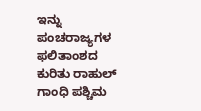ಇನ್ನು ಪಂಚರಾಜ್ಯಗಳ ಫಲಿತಾಂಶದ ಕುರಿತು ರಾಹುಲ್ ಗಾಂಧಿ ಪಶ್ಚಿಮ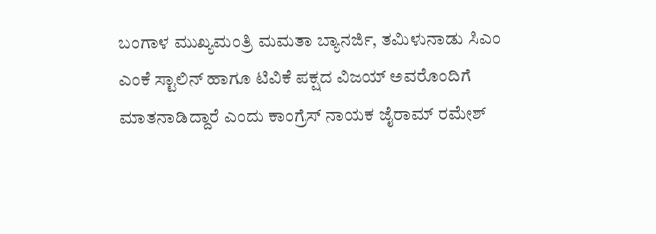ಬಂಗಾಳ ಮುಖ್ಯಮಂತ್ರಿ ಮಮತಾ ಬ್ಯಾನರ್ಜಿ, ತಮಿಳುನಾಡು ಸಿಎಂ ಎಂಕೆ ಸ್ಟಾಲಿನ್ ಹಾಗೂ ಟಿವಿಕೆ ಪಕ್ಷದ ವಿಜಯ್ ಅವರೊಂದಿಗೆ ಮಾತನಾಡಿದ್ದಾರೆ ಎಂದು ಕಾಂಗ್ರೆಸ್ ನಾಯಕ ಜೈರಾಮ್ ರಮೇಶ್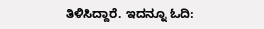ತಿಳಿಸಿದ್ದಾರೆ. ಇದನ್ನೂ ಓದಿ: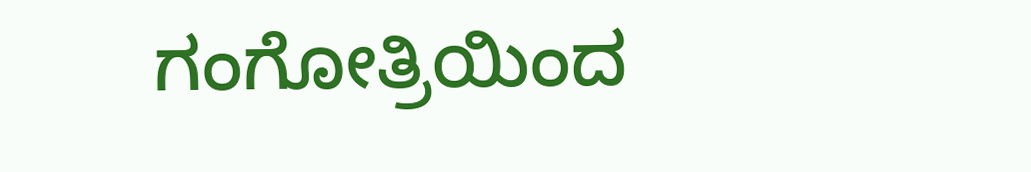ಗಂಗೋತ್ರಿಯಿಂದ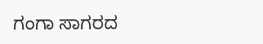ಗಂಗಾ ಸಾಗರದ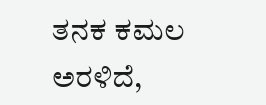ತನಕ ಕಮಲ ಅರಳಿದೆ,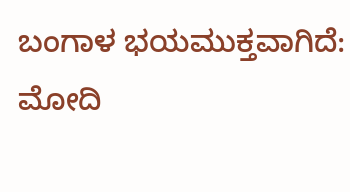ಬಂಗಾಳ ಭಯಮುಕ್ತವಾಗಿದೆ: ಮೋದಿ